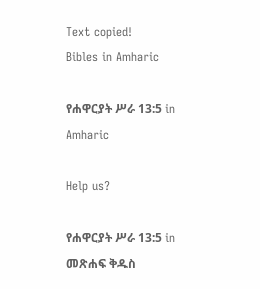Text copied!
Bibles in Amharic

የሐዋርያት ሥራ 13:5 in Amharic

Help us?

የሐዋርያት ሥራ 13:5 in መጽሐፍ ቅዱስ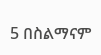5 በስልማናም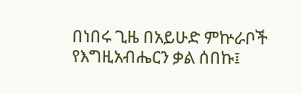በነበሩ ጊዜ በአይሁድ ምኵራቦች የእግዚአብሔርን ቃል ሰበኩ፤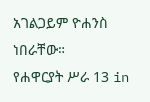አገልጋይም ዮሐንስ ነበራቸው።
የሐዋርያት ሥራ 13 in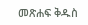መጽሐፍ ቅዱስ